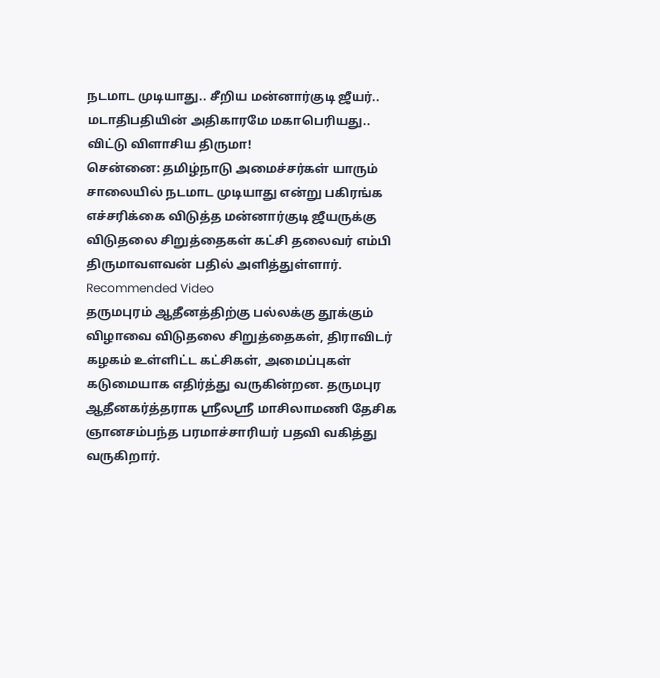நடமாட முடியாது.. சீறிய மன்னார்குடி ஜீயர்.. மடாதிபதியின் அதிகாரமே மகாபெரியது.. விட்டு விளாசிய திருமா!
சென்னை: தமிழ்நாடு அமைச்சர்கள் யாரும் சாலையில் நடமாட முடியாது என்று பகிரங்க எச்சரிக்கை விடுத்த மன்னார்குடி ஜீயருக்கு விடுதலை சிறுத்தைகள் கட்சி தலைவர் எம்பி திருமாவளவன் பதில் அளித்துள்ளார்.
Recommended Video
தருமபுரம் ஆதீனத்திற்கு பல்லக்கு தூக்கும் விழாவை விடுதலை சிறுத்தைகள், திராவிடர் கழகம் உள்ளிட்ட கட்சிகள், அமைப்புகள் கடுமையாக எதிர்த்து வருகின்றன. தருமபுர ஆதீனகர்த்தராக ஸ்ரீலஸ்ரீ மாசிலாமணி தேசிக ஞானசம்பந்த பரமாச்சாரியர் பதவி வகித்து வருகிறார்.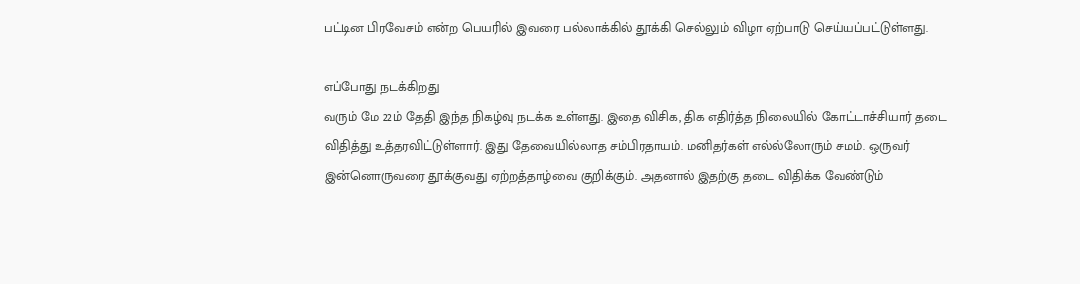பட்டின பிரவேசம் என்ற பெயரில் இவரை பல்லாக்கில் தூக்கி செல்லும் விழா ஏற்பாடு செய்யப்பட்டுள்ளது.

எப்போது நடக்கிறது
வரும் மே 22ம் தேதி இந்த நிகழ்வு நடக்க உள்ளது. இதை விசிக, திக எதிர்த்த நிலையில் கோட்டாச்சியார் தடை விதித்து உத்தரவிட்டுள்ளார். இது தேவையில்லாத சம்பிரதாயம். மனிதர்கள் எல்ல்லோரும் சமம். ஒருவர் இன்னொருவரை தூக்குவது ஏற்றத்தாழ்வை குறிக்கும். அதனால் இதற்கு தடை விதிக்க வேண்டும்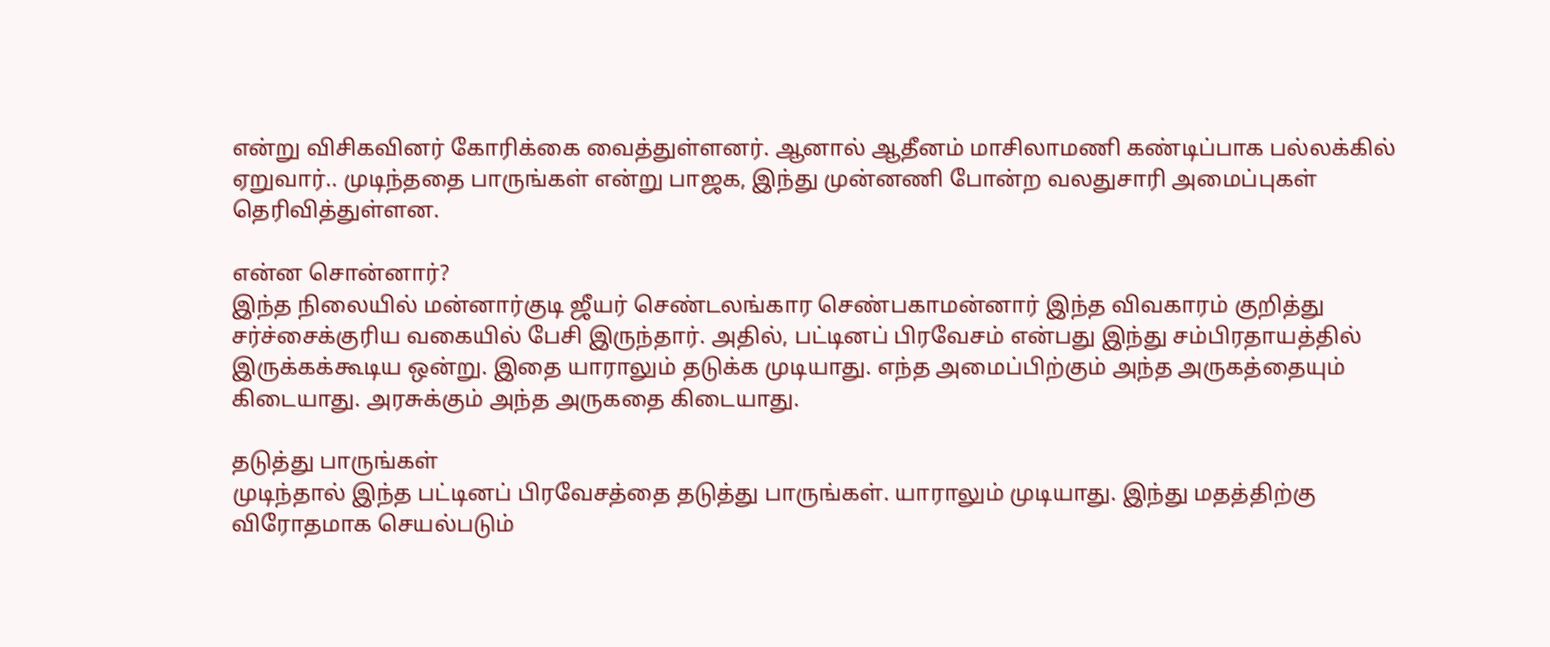என்று விசிகவினர் கோரிக்கை வைத்துள்ளனர். ஆனால் ஆதீனம் மாசிலாமணி கண்டிப்பாக பல்லக்கில் ஏறுவார்.. முடிந்ததை பாருங்கள் என்று பாஜக, இந்து முன்னணி போன்ற வலதுசாரி அமைப்புகள் தெரிவித்துள்ளன.

என்ன சொன்னார்?
இந்த நிலையில் மன்னார்குடி ஜீயர் செண்டலங்கார செண்பகாமன்னார் இந்த விவகாரம் குறித்து சர்ச்சைக்குரிய வகையில் பேசி இருந்தார். அதில், பட்டினப் பிரவேசம் என்பது இந்து சம்பிரதாயத்தில் இருக்கக்கூடிய ஒன்று. இதை யாராலும் தடுக்க முடியாது. எந்த அமைப்பிற்கும் அந்த அருகத்தையும் கிடையாது. அரசுக்கும் அந்த அருகதை கிடையாது.

தடுத்து பாருங்கள்
முடிந்தால் இந்த பட்டினப் பிரவேசத்தை தடுத்து பாருங்கள். யாராலும் முடியாது. இந்து மதத்திற்கு விரோதமாக செயல்படும்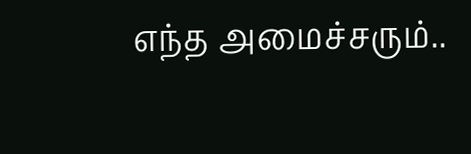எந்த அமைச்சரும்..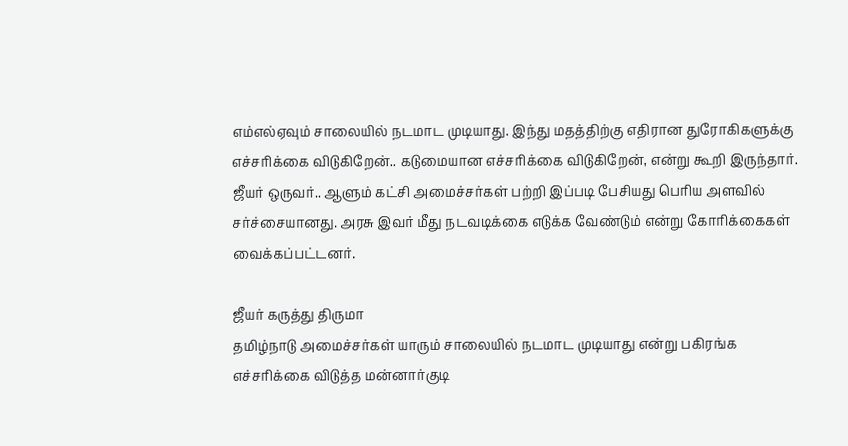எம்எல்ஏவும் சாலையில் நடமாட முடியாது. இந்து மதத்திற்கு எதிரான துரோகிகளுக்கு எச்சரிக்கை விடுகிறேன்.. கடுமையான எச்சரிக்கை விடுகிறேன், என்று கூறி இருந்தார். ஜீயர் ஒருவர்.. ஆளும் கட்சி அமைச்சர்கள் பற்றி இப்படி பேசியது பெரிய அளவில் சர்ச்சையானது. அரசு இவர் மீது நடவடிக்கை எடுக்க வேண்டும் என்று கோரிக்கைகள் வைக்கப்பட்டனர்.

ஜீயர் கருத்து திருமா
தமிழ்நாடு அமைச்சர்கள் யாரும் சாலையில் நடமாட முடியாது என்று பகிரங்க எச்சரிக்கை விடுத்த மன்னார்குடி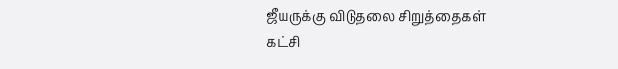ஜீயருக்கு விடுதலை சிறுத்தைகள் கட்சி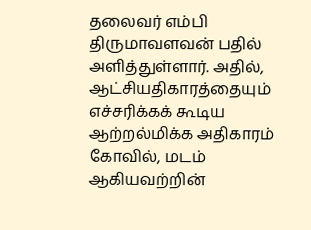தலைவர் எம்பி திருமாவளவன் பதில் அளித்துள்ளார். அதில், ஆட்சியதிகாரத்தையும் எச்சரிக்கக் கூடிய ஆற்றல்மிக்க அதிகாரம் கோவில், மடம் ஆகியவற்றின்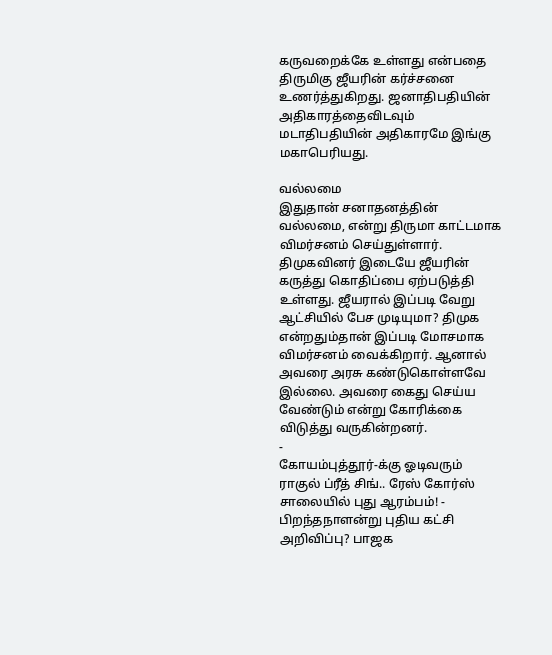கருவறைக்கே உள்ளது என்பதை திருமிகு ஜீயரின் கர்ச்சனை உணர்த்துகிறது. ஜனாதிபதியின் அதிகாரத்தைவிடவும் மடாதிபதியின் அதிகாரமே இங்கு மகாபெரியது.

வல்லமை
இதுதான் சனாதனத்தின் வல்லமை, என்று திருமா காட்டமாக விமர்சனம் செய்துள்ளார். திமுகவினர் இடையே ஜீயரின் கருத்து கொதிப்பை ஏற்படுத்தி உள்ளது. ஜீயரால் இப்படி வேறு ஆட்சியில் பேச முடியுமா? திமுக என்றதும்தான் இப்படி மோசமாக விமர்சனம் வைக்கிறார். ஆனால் அவரை அரசு கண்டுகொள்ளவே இல்லை. அவரை கைது செய்ய வேண்டும் என்று கோரிக்கை விடுத்து வருகின்றனர்.
-
கோயம்புத்தூர்-க்கு ஓடிவரும் ராகுல் ப்ரீத் சிங்.. ரேஸ் கோர்ஸ் சாலையில் புது ஆரம்பம்! -
பிறந்தநாளன்று புதிய கட்சி அறிவிப்பு? பாஜக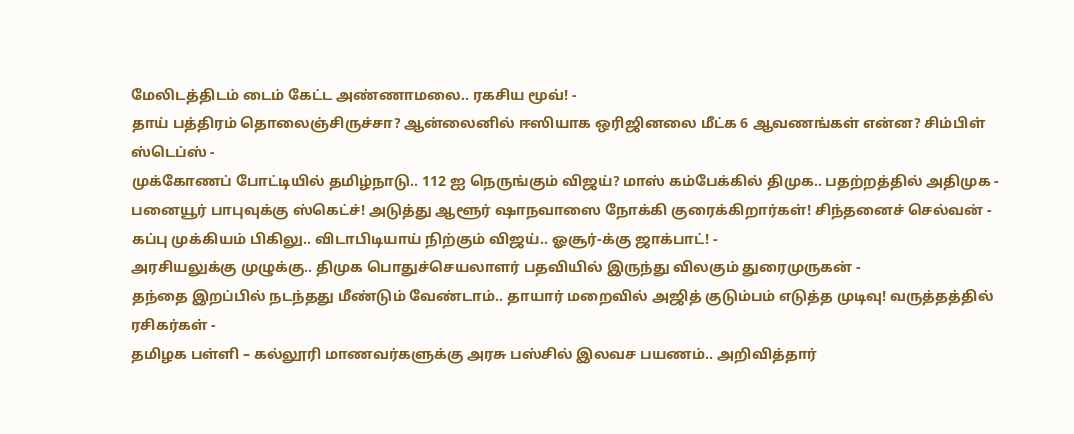மேலிடத்திடம் டைம் கேட்ட அண்ணாமலை.. ரகசிய மூவ்! -
தாய் பத்திரம் தொலைஞ்சிருச்சா? ஆன்லைனில் ஈஸியாக ஒரிஜினலை மீட்க 6 ஆவணங்கள் என்ன? சிம்பிள் ஸ்டெப்ஸ் -
முக்கோணப் போட்டியில் தமிழ்நாடு.. 112 ஐ நெருங்கும் விஜய்? மாஸ் கம்பேக்கில் திமுக.. பதற்றத்தில் அதிமுக -
பனையூர் பாபுவுக்கு ஸ்கெட்ச்! அடுத்து ஆளூர் ஷாநவாஸை நோக்கி குரைக்கிறார்கள்! சிந்தனைச் செல்வன் -
கப்பு முக்கியம் பிகிலு.. விடாபிடியாய் நிற்கும் விஜய்.. ஓசூர்-க்கு ஜாக்பாட்! -
அரசியலுக்கு முழுக்கு.. திமுக பொதுச்செயலாளர் பதவியில் இருந்து விலகும் துரைமுருகன் -
தந்தை இறப்பில் நடந்தது மீண்டும் வேண்டாம்.. தாயார் மறைவில் அஜித் குடும்பம் எடுத்த முடிவு! வருத்தத்தில் ரசிகர்கள் -
தமிழக பள்ளி – கல்லூரி மாணவர்களுக்கு அரசு பஸ்சில் இலவச பயணம்.. அறிவித்தார்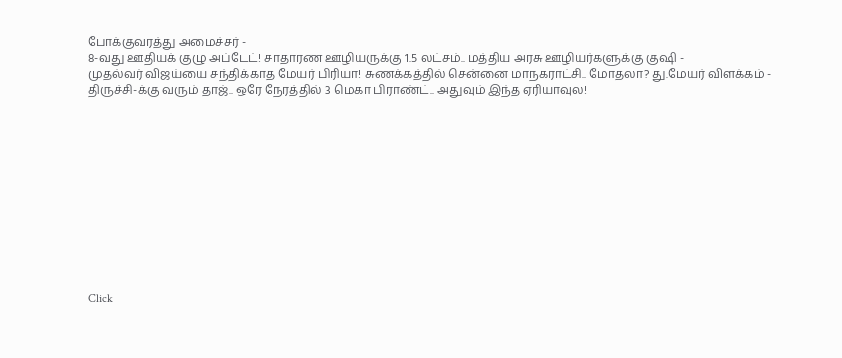போக்குவரத்து அமைச்சர் -
8-வது ஊதியக் குழு அப்டேட்! சாதாரண ஊழியருக்கு 1.5 லட்சம்.. மத்திய அரசு ஊழியர்களுக்கு குஷி -
முதல்வர் விஜய்யை சந்திக்காத மேயர் பிரியா! சுணக்கத்தில் சென்னை மாநகராட்சி.. மோதலா? து.மேயர் விளக்கம் -
திருச்சி-க்கு வரும் தாஜ்.. ஒரே நேரத்தில் 3 மெகா பிராண்ட்.. அதுவும் இந்த ஏரியாவுல!












Click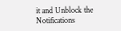it and Unblock the Notifications